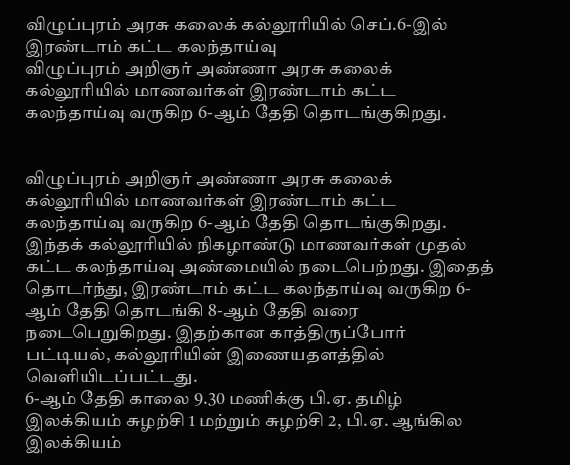விழுப்புரம் அரசு கலைக் கல்லூரியில் செப்.6-இல் இரண்டாம் கட்ட கலந்தாய்வு
விழுப்புரம் அறிஞர் அண்ணா அரசு கலைக் கல்லூரியில் மாணவர்கள் இரண்டாம் கட்ட கலந்தாய்வு வருகிற 6-ஆம் தேதி தொடங்குகிறது.


விழுப்புரம் அறிஞர் அண்ணா அரசு கலைக் கல்லூரியில் மாணவர்கள் இரண்டாம் கட்ட கலந்தாய்வு வருகிற 6-ஆம் தேதி தொடங்குகிறது.
இந்தக் கல்லூரியில் நிகழாண்டு மாணவர்கள் முதல் கட்ட கலந்தாய்வு அண்மையில் நடைபெற்றது. இதைத் தொடர்ந்து, இரண்டாம் கட்ட கலந்தாய்வு வருகிற 6-ஆம் தேதி தொடங்கி 8-ஆம் தேதி வரை நடைபெறுகிறது. இதற்கான காத்திருப்போர் பட்டியல், கல்லூரியின் இணையதளத்தில் வெளியிடப்பட்டது.
6-ஆம் தேதி காலை 9.30 மணிக்கு பி.ஏ. தமிழ் இலக்கியம் சுழற்சி 1 மற்றும் சுழற்சி 2, பி.ஏ. ஆங்கில இலக்கியம்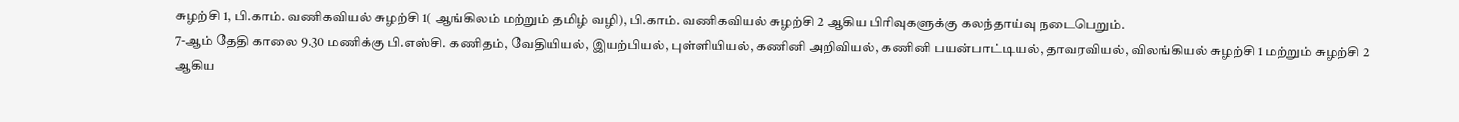சுழற்சி 1, பி.காம். வணிகவியல் சுழற்சி 1( ஆங்கிலம் மற்றும் தமிழ் வழி), பி.காம். வணிகவியல் சுழற்சி 2 ஆகிய பிரிவுகளுக்கு கலந்தாய்வு நடைபெறும்.
7-ஆம் தேதி காலை 9.30 மணிக்கு பி.எஸ்சி. கணிதம், வேதியியல், இயற்பியல், புள்ளியியல், கணினி அறிவியல், கணினி பயன்பாட்டியல், தாவரவியல், விலங்கியல் சுழற்சி 1 மற்றும் சுழற்சி 2 ஆகிய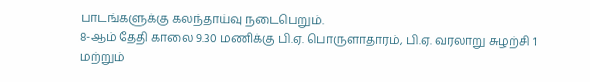பாடங்களுக்கு கலந்தாய்வு நடைபெறும்.
8-ஆம் தேதி காலை 9.30 மணிக்கு பி.ஏ. பொருளாதாரம், பி.ஏ. வரலாறு சுழற்சி 1 மற்றும்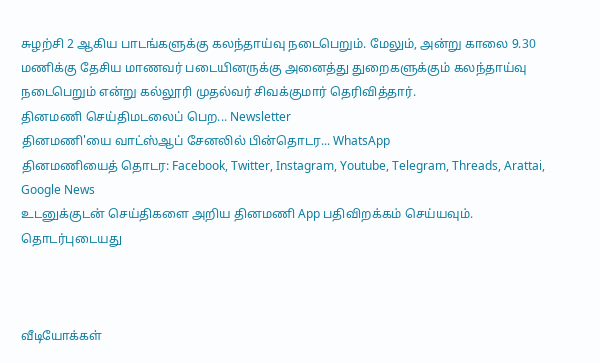சுழற்சி 2 ஆகிய பாடங்களுக்கு கலந்தாய்வு நடைபெறும். மேலும், அன்று காலை 9.30 மணிக்கு தேசிய மாணவர் படையினருக்கு அனைத்து துறைகளுக்கும் கலந்தாய்வு நடைபெறும் என்று கல்லூரி முதல்வர் சிவக்குமார் தெரிவித்தார்.
தினமணி செய்திமடலைப் பெற... Newsletter
தினமணி'யை வாட்ஸ்ஆப் சேனலில் பின்தொடர... WhatsApp
தினமணியைத் தொடர: Facebook, Twitter, Instagram, Youtube, Telegram, Threads, Arattai, Google News
உடனுக்குடன் செய்திகளை அறிய தினமணி App பதிவிறக்கம் செய்யவும்.
தொடர்புடையது



வீடியோக்கள்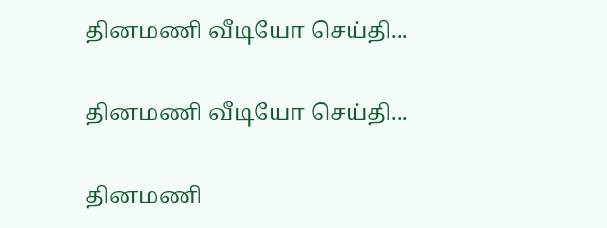தினமணி வீடியோ செய்தி...

தினமணி வீடியோ செய்தி...

தினமணி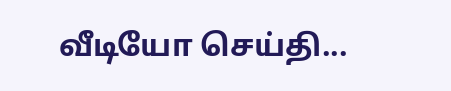வீடியோ செய்தி...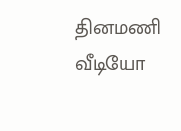தினமணி வீடியோ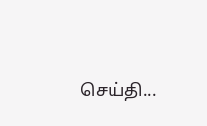செய்தி...